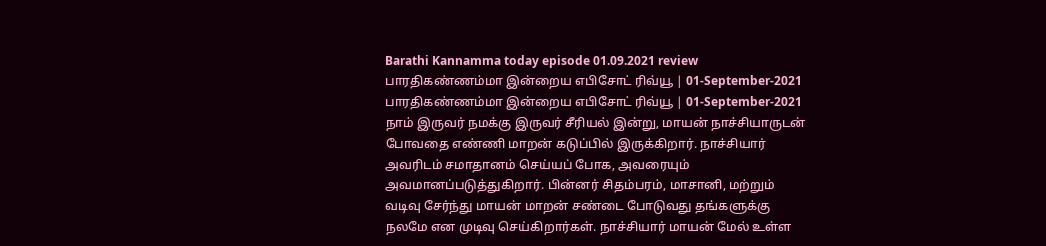Barathi Kannamma today episode 01.09.2021 review
பாரதிகண்ணம்மா இன்றைய எபிசோட் ரிவ்யூ | 01-September-2021
பாரதிகண்ணம்மா இன்றைய எபிசோட் ரிவ்யூ | 01-September-2021
நாம் இருவர் நமக்கு இருவர் சீரியல் இன்று, மாயன் நாச்சியாருடன் போவதை எண்ணி மாறன் கடுப்பில் இருக்கிறார். நாச்சியார் அவரிடம் சமாதானம் செய்யப் போக, அவரையும் அவமானப்படுத்துகிறார். பின்னர் சிதம்பரம், மாசானி, மற்றும் வடிவு சேர்ந்து மாயன் மாறன் சண்டை போடுவது தங்களுக்கு நலமே என முடிவு செய்கிறார்கள். நாச்சியார் மாயன் மேல் உள்ள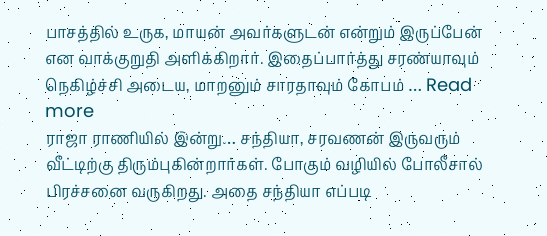பாசத்தில் உருக, மாயன் அவர்களுடன் என்றும் இருப்பேன் என வாக்குறுதி அளிக்கிறார். இதைப்பார்த்து சரண்யாவும் நெகிழ்ச்சி அடைய, மாறனும் சாரதாவும் கோபம் … Read more
ராஜா ராணியில் இன்று… சந்தியா, சரவணன் இருவரும் வீட்டிற்கு திரும்புகின்றார்கள். போகும் வழியில் போலீசால் பிரச்சனை வருகிறது. அதை சந்தியா எப்படி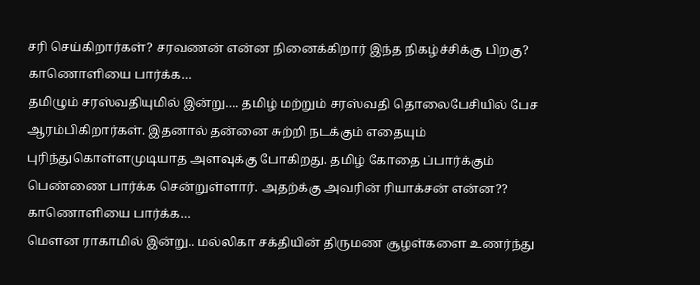சரி செய்கிறார்கள்? சரவணன் என்ன நினைக்கிறார் இந்த நிகழ்ச்சிக்கு பிறகு? காணொளியை பார்க்க…
தமிழும் சரஸ்வதியுமில் இன்று…. தமிழ் மற்றும் சரஸ்வதி தொலைபேசியில் பேச ஆரம்பிகிறார்கள். இதனால் தன்னை சுற்றி நடக்கும் எதையும் புரிந்துகொள்ளமுடியாத அளவுக்கு போகிறது. தமிழ் கோதை ப்பார்க்கும் பெண்ணை பார்க்க சென்றுள்ளார். அதற்க்கு அவரின் ரியாக்சன் என்ன?? காணொளியை பார்க்க…
மௌன ராகாமில் இன்று.. மல்லிகா சக்தியின் திருமண சூழள்களை உணர்ந்து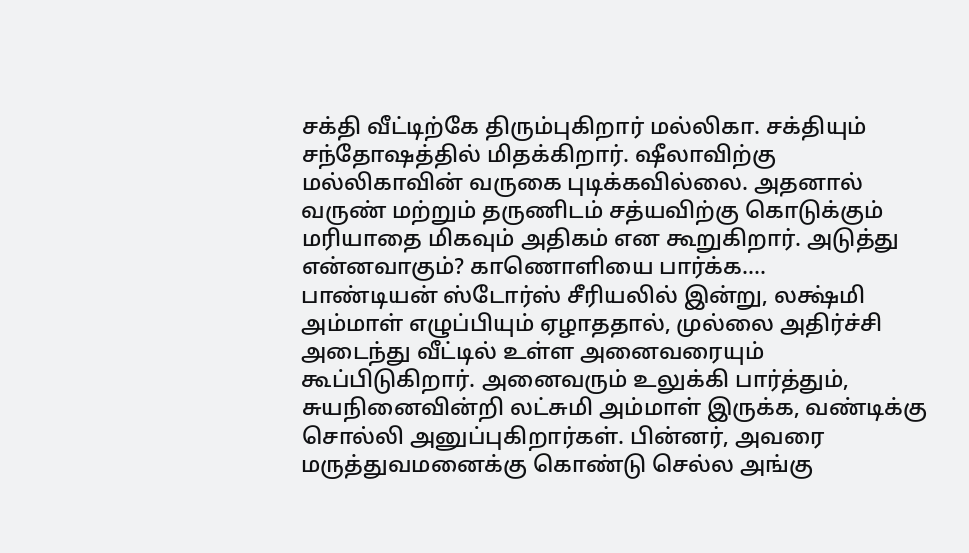சக்தி வீட்டிற்கே திரும்புகிறார் மல்லிகா. சக்தியும் சந்தோஷத்தில் மிதக்கிறார். ஷீலாவிற்கு மல்லிகாவின் வருகை புடிக்கவில்லை. அதனால் வருண் மற்றும் தருணிடம் சத்யவிற்கு கொடுக்கும் மரியாதை மிகவும் அதிகம் என கூறுகிறார். அடுத்து என்னவாகும்? காணொளியை பார்க்க….
பாண்டியன் ஸ்டோர்ஸ் சீரியலில் இன்று, லக்ஷ்மி அம்மாள் எழுப்பியும் ஏழாததால், முல்லை அதிர்ச்சி அடைந்து வீட்டில் உள்ள அனைவரையும் கூப்பிடுகிறார். அனைவரும் உலுக்கி பார்த்தும், சுயநினைவின்றி லட்சுமி அம்மாள் இருக்க, வண்டிக்கு சொல்லி அனுப்புகிறார்கள். பின்னர், அவரை மருத்துவமனைக்கு கொண்டு செல்ல அங்கு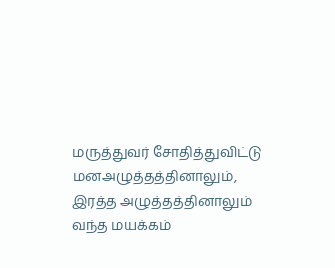மருத்துவர் சோதித்துவிட்டு மனஅழுத்தத்தினாலும், இரத்த அழுத்தத்தினாலும் வந்த மயக்கம்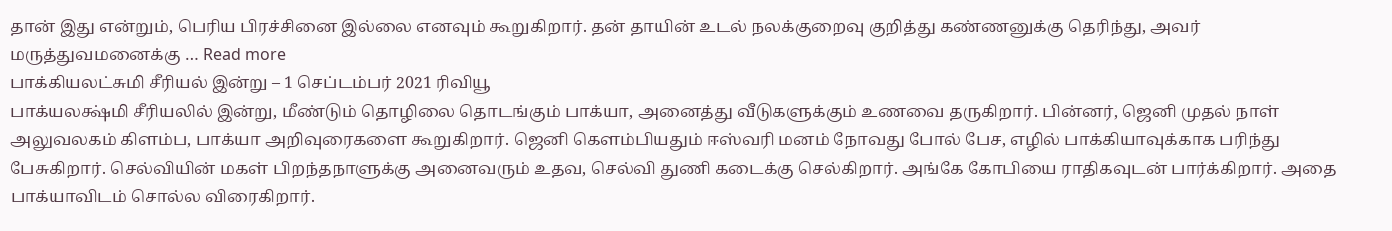தான் இது என்றும், பெரிய பிரச்சினை இல்லை எனவும் கூறுகிறார். தன் தாயின் உடல் நலக்குறைவு குறித்து கண்ணனுக்கு தெரிந்து, அவர் மருத்துவமனைக்கு … Read more
பாக்கியலட்சுமி சீரியல் இன்று – 1 செப்டம்பர் 2021 ரிவியூ
பாக்யலக்ஷ்மி சீரியலில் இன்று, மீண்டும் தொழிலை தொடங்கும் பாக்யா, அனைத்து வீடுகளுக்கும் உணவை தருகிறார். பின்னர், ஜெனி முதல் நாள் அலுவலகம் கிளம்ப, பாக்யா அறிவுரைகளை கூறுகிறார். ஜெனி கெளம்பியதும் ஈஸ்வரி மனம் நோவது போல் பேச, எழில் பாக்கியாவுக்காக பரிந்து பேசுகிறார். செல்வியின் மகள் பிறந்தநாளுக்கு அனைவரும் உதவ, செல்வி துணி கடைக்கு செல்கிறார். அங்கே கோபியை ராதிகவுடன் பார்க்கிறார். அதை பாக்யாவிடம் சொல்ல விரைகிறார்.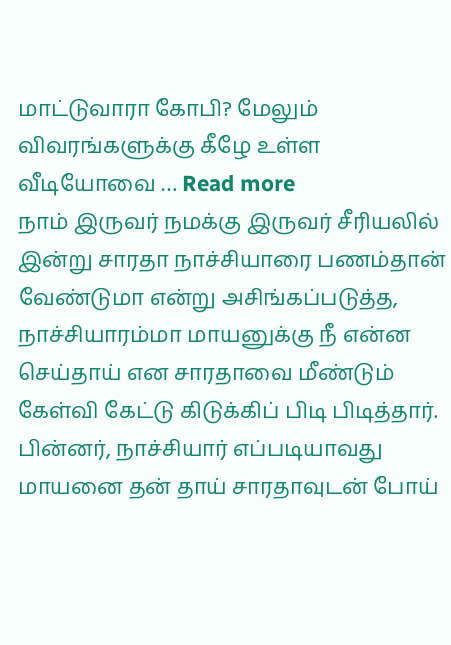மாட்டுவாரா கோபி? மேலும் விவரங்களுக்கு கீழே உள்ள வீடியோவை … Read more
நாம் இருவர் நமக்கு இருவர் சீரியலில் இன்று சாரதா நாச்சியாரை பணம்தான் வேண்டுமா என்று அசிங்கப்படுத்த, நாச்சியாரம்மா மாயனுக்கு நீ என்ன செய்தாய் என சாரதாவை மீண்டும் கேள்வி கேட்டு கிடுக்கிப் பிடி பிடித்தார். பின்னர், நாச்சியார் எப்படியாவது மாயனை தன் தாய் சாரதாவுடன் போய்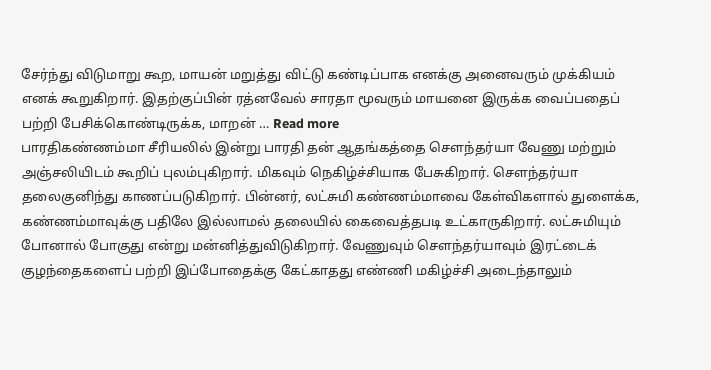சேர்ந்து விடுமாறு கூற, மாயன் மறுத்து விட்டு கண்டிப்பாக எனக்கு அனைவரும் முக்கியம் எனக் கூறுகிறார். இதற்குப்பின் ரத்னவேல் சாரதா மூவரும் மாயனை இருக்க வைப்பதைப் பற்றி பேசிக்கொண்டிருக்க, மாறன் … Read more
பாரதிகண்ணம்மா சீரியலில் இன்று பாரதி தன் ஆதங்கத்தை சௌந்தர்யா வேணு மற்றும் அஞ்சலியிடம் கூறிப் புலம்புகிறார். மிகவும் நெகிழ்ச்சியாக பேசுகிறார். சௌந்தர்யா தலைகுனிந்து காணப்படுகிறார். பின்னர், லட்சுமி கண்ணம்மாவை கேள்விகளால் துளைக்க, கண்ணம்மாவுக்கு பதிலே இல்லாமல் தலையில் கைவைத்தபடி உட்காருகிறார். லட்சுமியும் போனால் போகுது என்று மன்னித்துவிடுகிறார். வேணுவும் சௌந்தர்யாவும் இரட்டைக் குழந்தைகளைப் பற்றி இப்போதைக்கு கேட்காதது எண்ணி மகிழ்ச்சி அடைந்தாலும்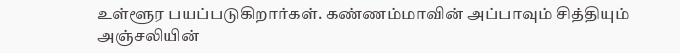உள்ளூர பயப்படுகிறார்கள். கண்ணம்மாவின் அப்பாவும் சித்தியும் அஞ்சலியின்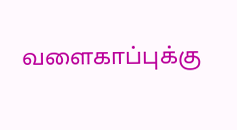வளைகாப்புக்கு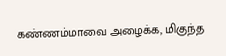கண்ணம்மாவை அழைக்க, மிகுந்த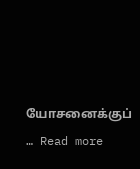யோசனைக்குப் … Read more